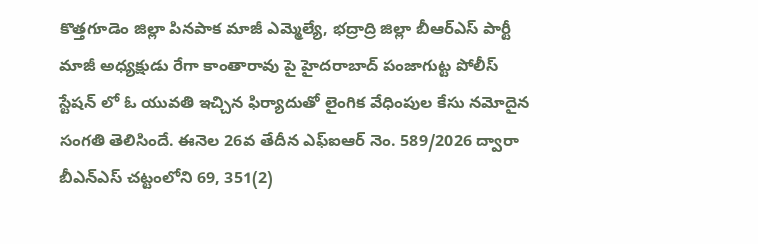కొత్తగూడెం జిల్లా పినపాక మాజీ ఎమ్మెల్యే, భద్రాద్రి జిల్లా బీఆర్ఎస్ పార్టీ మాజీ అధ్యక్షుడు రేగా కాంతారావు పై హైదరాబాద్ పంజాగుట్ట పోలీస్ స్టేషన్ లో ఓ యువతి ఇచ్చిన ఫిర్యాదుతో లైంగిక వేధింపుల కేసు నమోదైన సంగతి తెలిసిందే. ఈనెల 26వ తేదీన ఎఫ్ఐఆర్ నెం. 589/2026 ద్వారా బీఎన్ఎస్ చట్టంలోని 69, 351(2)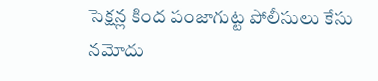సెక్షన్ల కింద పంజాగుట్ట పోలీసులు కేసు నమోదు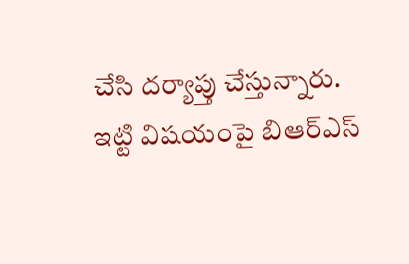చేసి దర్యాప్తు చేస్తున్నారు. ఇట్టి విషయంపై బిఆర్ఎస్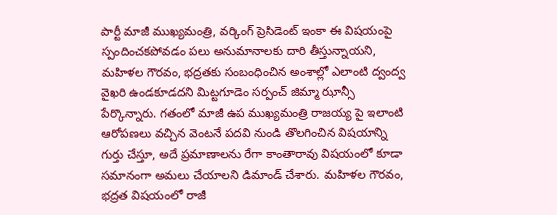పార్టీ మాజీ ముఖ్యమంత్రి, వర్కింగ్ ప్రెసిడెంట్ ఇంకా ఈ విషయంపై స్పందించకపోవడం పలు అనుమానాలకు దారి తీస్తున్నాయని, మహిళల గౌరవం, భద్రతకు సంబంధించిన అంశాల్లో ఎలాంటి ద్వంద్వ వైఖరి ఉండకూడదని మిట్టగూడెం సర్పంచ్ జిమ్మా ఝాన్సీ పేర్కొన్నారు. గతంలో మాజీ ఉప ముఖ్యమంత్రి రాజయ్య పై ఇలాంటి ఆరోపణలు వచ్చిన వెంటనే పదవి నుండి తొలగించిన విషయాన్ని గుర్తు చేస్తూ, అదే ప్రమాణాలను రేగా కాంతారావు విషయంలో కూడా సమానంగా అమలు చేయాలని డిమాండ్ చేశారు. మహిళల గౌరవం, భద్రత విషయంలో రాజీ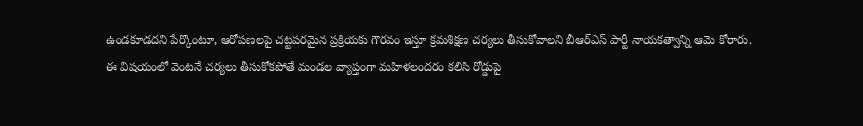ఉండకూడదని పేర్కొంటూ, ఆరోపణలపై చట్టపరమైన ప్రక్రియకు గౌరవం ఇస్తూ క్రమశిక్షణ చర్యలు తీసుకోవాలని బీఆర్ఎస్ పార్టీ నాయకత్వాన్ని ఆమె కోరారు.
ఈ విషయంలో వెంటనే చర్యలు తీసుకోకపోతే మండల వ్యాప్తంగా మహిళలందరం కలిసి రోడ్డుపై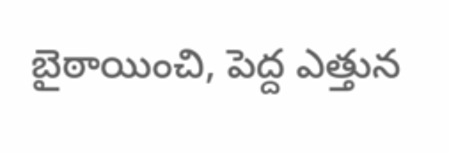బైఠాయించి, పెద్ద ఎత్తున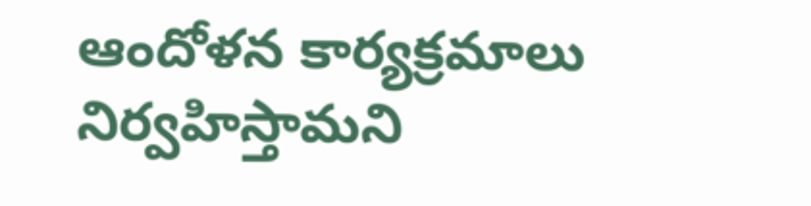ఆందోళన కార్యక్రమాలు నిర్వహిస్తామని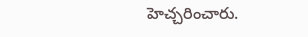హెచ్చరించారు.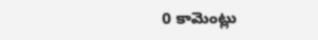0 కామెంట్లు